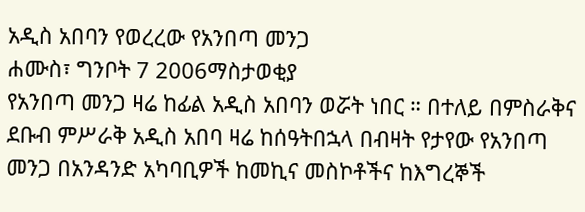አዲስ አበባን የወረረው የአንበጣ መንጋ
ሐሙስ፣ ግንቦት 7 2006ማስታወቂያ
የአንበጣ መንጋ ዛሬ ከፊል አዲስ አበባን ወሯት ነበር ። በተለይ በምስራቅና ደቡብ ምሥራቅ አዲስ አበባ ዛሬ ከሰዓትበኋላ በብዛት የታየው የአንበጣ መንጋ በአንዳንድ አካባቢዎች ከመኪና መስኮቶችና ከእግረኞች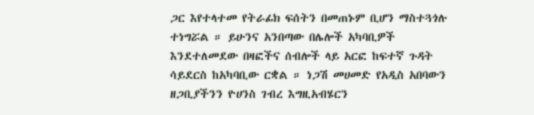ጋር እየተላተመ የትራፊክ ፍሰትን በመጠኑም ቢሆን ማስተጓጎሉ ተነግሯል ። ይሁንና አንበጣው በሌሎች አካባቢዎች እንደተለመደው በዛፎችና ሰብሎች ላይ አርፎ ከፍተኛ ጉዳት ሳይደርስ ከአካባቢው ርቋል ። ነጋሽ መሀመድ የአዲስ አበባውን ዘጋቢያችንን ዮሀንስ ገብረ እግዚአብሄርን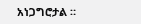አነጋግሮታል ።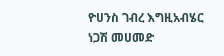ዮሀንስ ገብረ እግዚአብሄር
ነጋሽ መሀመድ